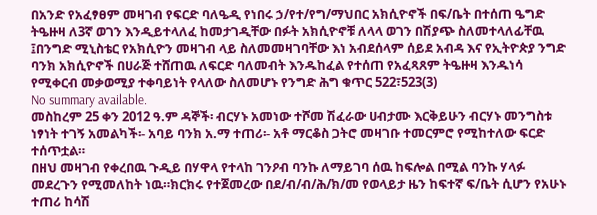በአንድ የአፈፃፀም መዛገብ የፍርድ ባለዔዲ የነበሩ ኃ/የተ/የግ/ማህበር አክሲዮኖች በፍ/ቤት በተሰጠ ዔግድ ትዔዙዛ ለ3ኛ ወገን እንዲይተላለፈ ከመታገዲቸው በፉት አክሲዮኖቹ ለላላ ወገን በሽያጭ ስለመተላለፊቸዉ ፤በንግድ ሚኒስቴር የአክሲዮን መዛገብ ላይ ስለመመዛገባቸው እነ አብደሰላም ሰይደ አብዳ እና የኢትዮጵያ ንግድ ባንክ አክሲዮኖች በሀራጅ ተሸጠዉ ለፍርድ ባለመብት እንዱከፈል የተሰጠ የአፈጻጸም ትዔዙዛ እንዱነሳ የሚቀርብ መቃወሚያ ተቀባይነት የላለው ስለመሆኑ የንግድ ሕግ ቁጥር 522፣523(3)
No summary available.
መስከረም 25 ቀን 2012 ዓ.ም ዳኞች፡ ብርሃኑ አመነው ተሾመ ሽፈራው ሀብታሙ እርቅይሁን ብርሃኑ መንግስቱ ነፃነት ተገኝ አመልካች፡- አባይ ባንክ አ.ማ ተጠሪ፡- አቶ ማርቆስ ጋትሮ መዛገቡ ተመርምሮ የሚከተለው ፍርድ ተሰጥቷል።
በዘህ መዛገብ የቀረበዉ ጉዲይ በሃዋላ የተላከ ገንዖብ ባንኩ ለማይገባ ሰዉ ከፍሎል በሚል ባንኩ ሃላፉ መደረጉን የሚመለከት ነዉ።ክርክሩ የተጀመረው በደ/ብ/ብ/ሕ/ክ/መ የወላይታ ዜን ከፍተኛ ፍ/ቤት ሲሆን የአሁኑ ተጠሪ ከሳሽ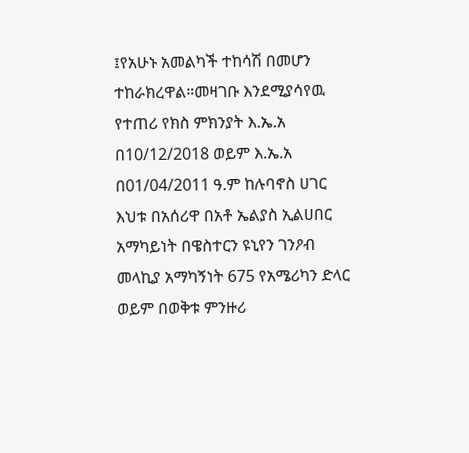፤የአሁኑ አመልካች ተከሳሽ በመሆን ተከራክረዋል።መዛገቡ እንደሚያሳየዉ የተጠሪ የክስ ምክንያት እ.ኤ.አ በ10/12/2018 ወይም እ.ኤ.አ በ01/04/2011 ዓ.ም ከሉባኖስ ሀገር እህቱ በአሰሪዋ በአቶ ኤልያስ ኢልሀበር አማካይነት በዌስተርን ዩኒየን ገንዖብ መላኪያ አማካኝነት 675 የአሜሪካን ድላር ወይም በወቅቱ ምንዙሪ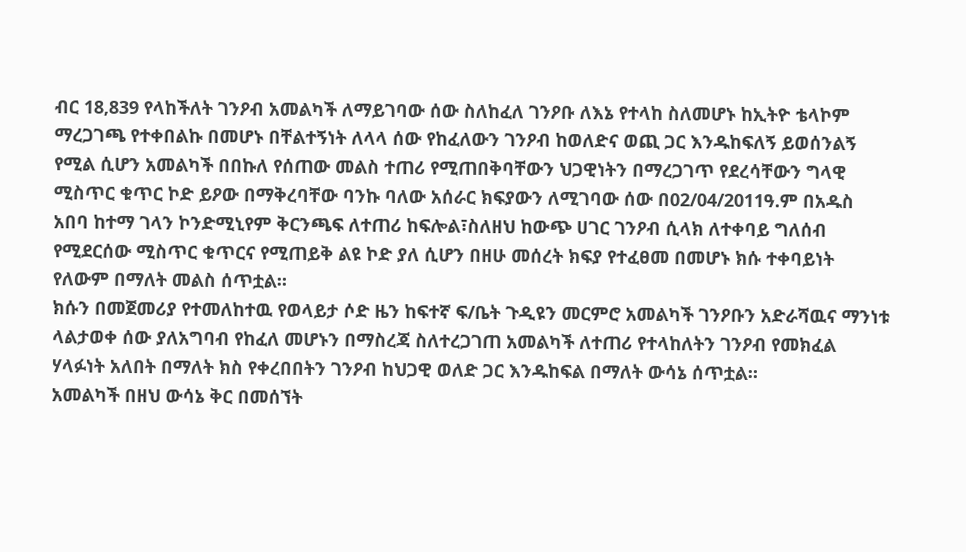ብር 18,839 የላከችለት ገንዖብ አመልካች ለማይገባው ሰው ስለከፈለ ገንዖቡ ለእኔ የተላከ ስለመሆኑ ከኢትዮ ቴላኮም ማረጋገጫ የተቀበልኩ በመሆኑ በቸልተኝነት ለላላ ሰው የከፈለውን ገንዖብ ከወለድና ወጪ ጋር እንዱከፍለኝ ይወሰንልኝ የሚል ሲሆን አመልካች በበኩለ የሰጠው መልስ ተጠሪ የሚጠበቅባቸውን ህጋዊነትን በማረጋገጥ የደረሳቸውን ግላዊ ሚስጥር ቁጥር ኮድ ይዖው በማቅረባቸው ባንኩ ባለው አሰራር ክፍያውን ለሚገባው ሰው በ02/04/2011ዓ.ም በአዱስ አበባ ከተማ ገላን ኮንድሚኒየም ቅርንጫፍ ለተጠሪ ከፍሎል፣ስለዘህ ከውጭ ሀገር ገንዖብ ሲላክ ለተቀባይ ግለሰብ የሚደርሰው ሚስጥር ቁጥርና የሚጠይቅ ልዩ ኮድ ያለ ሲሆን በዘሁ መሰረት ክፍያ የተፈፀመ በመሆኑ ክሱ ተቀባይነት የለውም በማለት መልስ ሰጥቷል።
ክሱን በመጀመሪያ የተመለከተዉ የወላይታ ሶድ ዜን ከፍተኛ ፍ/ቤት ጉዲዩን መርምሮ አመልካች ገንዖቡን አድራሻዉና ማንነቱ ላልታወቀ ሰው ያለአግባብ የከፈለ መሆኑን በማስረጃ ስለተረጋገጠ አመልካች ለተጠሪ የተላከለትን ገንዖብ የመክፈል ሃላፉነት አለበት በማለት ክስ የቀረበበትን ገንዖብ ከህጋዊ ወለድ ጋር እንዱከፍል በማለት ውሳኔ ሰጥቷል።
አመልካች በዘህ ውሳኔ ቅር በመሰኘት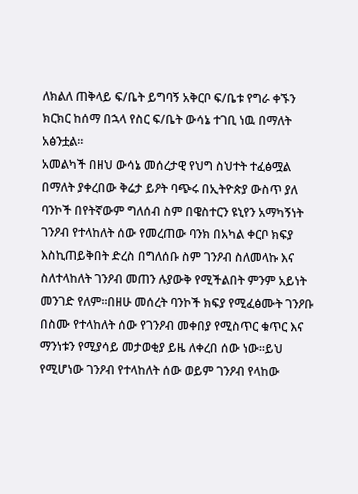ለክልለ ጠቅላይ ፍ/ቤት ይግባኝ አቅርቦ ፍ/ቤቱ የግራ ቀኙን ክርክር ከሰማ በኋላ የስር ፍ/ቤት ውሳኔ ተገቢ ነዉ በማለት አፅንቷል።
አመልካች በዘህ ውሳኔ መሰረታዊ የህግ ስህተት ተፈፅሟል በማለት ያቀረበው ቅሬታ ይዖት ባጭሩ በኢትዮጵያ ውስጥ ያለ ባንኮች በየትኛውም ግለሰብ ስም በዌስተርን ዩኒየን አማካኝነት ገንዖብ የተላከለት ሰው የመረጠው ባንክ በአካል ቀርቦ ክፍያ እስኪጠይቅበት ድረስ በግለሰቡ ስም ገንዖብ ስለመላኩ እና ስለተላከለት ገንዖብ መጠን ሉያውቅ የሚችልበት ምንም አይነት መንገድ የለም።በዘሁ መሰረት ባንኮች ክፍያ የሚፈፅሙት ገንዖቡ በስሙ የተላከለት ሰው የገንዖብ መቀበያ የሚስጥር ቁጥር እና ማንነቱን የሚያሳይ መታወቂያ ይዜ ለቀረበ ሰው ነው።ይህ የሚሆነው ገንዖብ የተላከለት ሰው ወይም ገንዖብ የላከው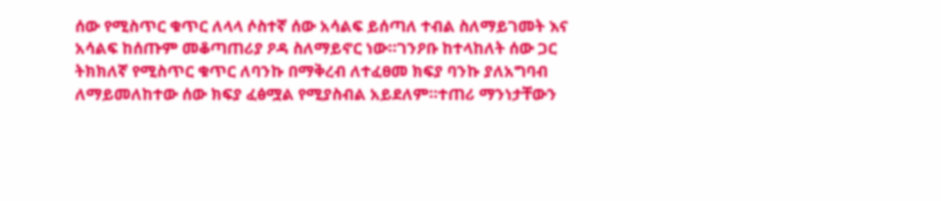ሰው የሚስጥር ቁጥር ለላላ ሶስተኛ ሰው አሳልፍ ይሰጣለ ተብል ስለማይገመት እና አሳልፍ ከሰጡም መቆጣጠሪያ ዖዳ ስለማይኖር ነው።ገንዖቡ ከተላከለት ሰው ጋር ትክክለኛ የሚስጥር ቁጥር ለባንኩ በማቅረብ ለተፈፀመ ክፍያ ባንኩ ያለአግባብ ለማይመለከተው ሰው ክፍያ ፈፅሟል የሚያስብል አይደለም።ተጠሪ ማንነታቸውን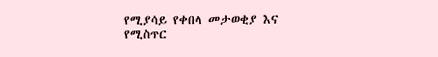የሚያሳይ የቀበላ መታወቂያ እና የሚስጥር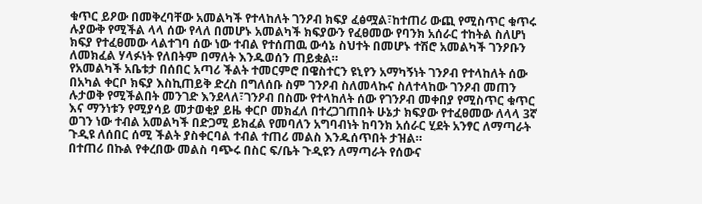ቁጥር ይዖው በመቅረባቸው አመልካች የተላከለት ገንዖብ ክፍያ ፈፅሟል፣ከተጠሪ ውጪ የሚስጥር ቁጥሩ ሉያውቅ የሚችል ላላ ሰው የላለ በመሆኑ አመልካች ክፍያውን የፈፀመው የባንክ አሰራር ተከትል ስለሆነ ክፍያ የተፈፀመው ላልተገባ ሰው ነው ተብል የተሰጠዉ ውሳኔ ስህተት በመሆኑ ተሽሮ አመልካች ገንዖቡን ለመክፈል ሃላፉነት የለበትም በማለት እንዱወሰን ጠይቋል።
የአመልካች አቤቱታ በሰበር አጣሪ ችልት ተመርምሮ በዌስተርን ዩኒየን አማካኝነት ገንዖብ የተላከለት ሰው በአካል ቀርቦ ክፍያ እስኪጠይቅ ድረስ በግለሰቡ ስም ገንዖብ ስለመላኩና ስለተላከው ገንዖብ መጠን ሉታወቅ የሚችልበት መንገድ እንደላለ፣ገንዖብ በስሙ የተላከለት ሰው የገንዖብ መቀበያ የሚስጥር ቁጥር እና ማንነቱን የሚያሳይ መታወቂያ ይዜ ቀርቦ መክፈለ በተረጋገጠበት ሁኔታ ክፍያው የተፈፀመው ለላላ 3ኛ ወገን ነው ተብል አመልካች በድጋሚ ይክፈል የመባለን አግባብነት ከባንክ አሰራር ሂደት አንፃር ለማጣራት ጉዲዩ ለሰበር ሰሚ ችልት ያስቀርባል ተብል ተጠሪ መልስ እንዱሰጥበት ታዝል።
በተጠሪ በኩል የቀረበው መልስ ባጭሩ በስር ፍ/ቤት ጉዲዩን ለማጣራት የሰውና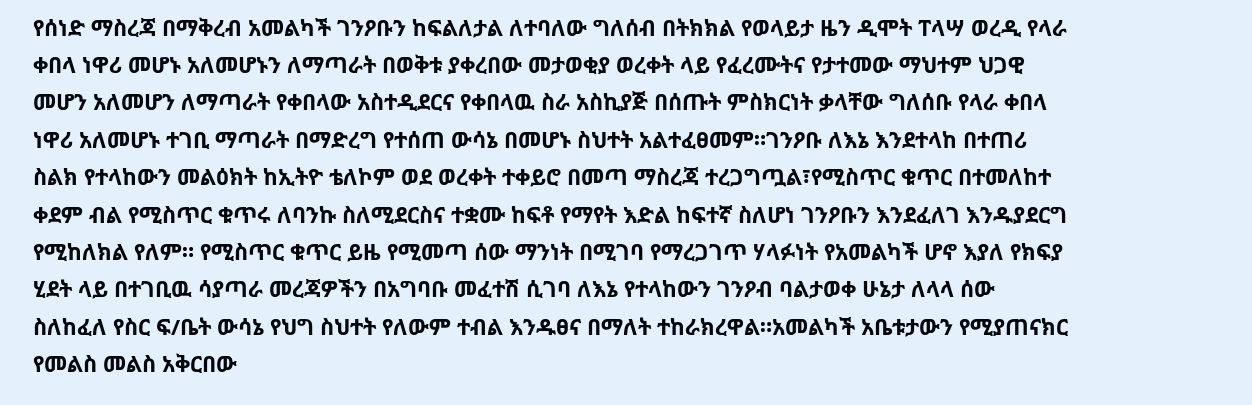የሰነድ ማስረጃ በማቅረብ አመልካች ገንዖቡን ከፍልለታል ለተባለው ግለሰብ በትክክል የወላይታ ዜን ዲሞት ፐላሣ ወረዲ የላራ ቀበላ ነዋሪ መሆኑ አለመሆኑን ለማጣራት በወቅቱ ያቀረበው መታወቂያ ወረቀት ላይ የፈረሙትና የታተመው ማህተም ህጋዊ መሆን አለመሆን ለማጣራት የቀበላው አስተዲደርና የቀበላዉ ስራ አስኪያጅ በሰጡት ምስክርነት ቃላቸው ግለሰቡ የላራ ቀበላ ነዋሪ አለመሆኑ ተገቢ ማጣራት በማድረግ የተሰጠ ውሳኔ በመሆኑ ስህተት አልተፈፀመም።ገንዖቡ ለእኔ እንደተላከ በተጠሪ ስልክ የተላከውን መልዕክት ከኢትዮ ቴለኮም ወደ ወረቀት ተቀይሮ በመጣ ማስረጃ ተረጋግጧል፣የሚስጥር ቁጥር በተመለከተ ቀደም ብል የሚስጥር ቁጥሩ ለባንኩ ስለሚደርስና ተቋሙ ከፍቶ የማየት እድል ከፍተኛ ስለሆነ ገንዖቡን እንደፈለገ እንዱያደርግ የሚከለክል የለም። የሚስጥር ቁጥር ይዜ የሚመጣ ሰው ማንነት በሚገባ የማረጋገጥ ሃላፉነት የአመልካች ሆኖ እያለ የክፍያ ሂደት ላይ በተገቢዉ ሳያጣራ መረጃዎችን በአግባቡ መፈተሽ ሲገባ ለእኔ የተላከውን ገንዖብ ባልታወቀ ሁኔታ ለላላ ሰው ስለከፈለ የስር ፍ/ቤት ውሳኔ የህግ ስህተት የለውም ተብል እንዱፀና በማለት ተከራክረዋል።አመልካች አቤቱታውን የሚያጠናክር የመልስ መልስ አቅርበው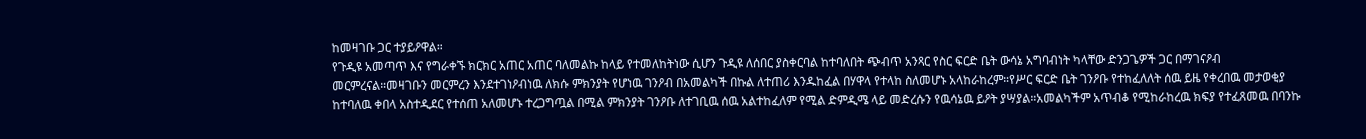ከመዛገቡ ጋር ተያይዖዋል።
የጉዲዩ አመጣጥ እና የግራቀኙ ክርክር አጠር አጠር ባለመልኩ ከላይ የተመለከትነው ሲሆን ጉዲዩ ለሰበር ያስቀርባል ከተባለበት ጭብጥ አንጻር የስር ፍርድ ቤት ውሳኔ አግባብነት ካላቸው ድንጋጌዎች ጋር በማገናዖብ መርምረናል።መዛገቡን መርምረን እንደተገነዖብነዉ ለክሱ ምክንያት የሆነዉ ገንዖብ በአመልካች በኩል ለተጠሪ እንዱከፈል በሃዋላ የተላከ ስለመሆኑ አላከራከረም።የሥር ፍርድ ቤት ገንዖቡ የተከፈለለት ሰዉ ይዜ የቀረበዉ መታወቂያ ከተባለዉ ቀበላ አስተዲደር የተሰጠ አለመሆኑ ተረጋግጧል በሚል ምክንያት ገንዖቡ ለተገቢዉ ሰዉ አልተከፈለም የሚል ድምዲሜ ላይ መድረሱን የዉሳኔዉ ይዖት ያሣያል።አመልካችም አጥብቆ የሚከራከረዉ ክፍያ የተፈጸመዉ በባንኩ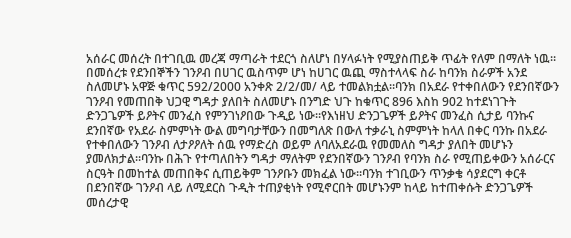አሰራር መሰረት በተገቢዉ መረጃ ማጣራት ተደርጎ ስለሆነ በሃላፉነት የሚያስጠይቅ ጥፊት የለም በማለት ነዉ።
በመሰረቱ የደንበኞችን ገንዖብ በሀገር ዉስጥም ሆነ ከሀገር ዉጪ ማስተላላፍ ስራ ከባንክ ስራዎች አንደ ስለመሆኑ አዋጅ ቁጥር 592/2000 አንቀጽ 2/2/መ/ ላይ ተመልክቷል።ባንክ በአደራ የተቀበለውን የደንበኛውን ገንዖብ የመጠበቅ ህጋዊ ግዳታ ያለበት ስለመሆኑ በንግድ ህጉ ከቁጥር 896 እስከ 902 ከተደነገጉት ድንጋጌዎች ይዖትና መንፈስ የምንገነዖበው ጉዲይ ነው።የእነዘህ ድንጋጌዎች ይዖትና መንፈስ ሲታይ ባንኩና ደንበኛው የአደራ ስምምነት ውል መግባታቸውን በመግለጽ በውለ ተቃራኒ ስምምነት ከላለ በቀር ባንኩ በአደራ የተቀበለውን ገንዖብ ለታዖዖለት ሰዉ የማድረስ ወይም ለባለአደራዉ የመመለስ ግዳታ ያለበት መሆኑን ያመለክታል።ባንኩ በሕጉ የተጣለበትን ግዳታ ማለትም የደንበኛውን ገንዖብ የባንክ ስራ የሚጠይቀውን አሰራርና ስርዓት በመከተል መጠበቅና ሲጠይቅም ገንዖቡን መክፈል ነው።ባንክ ተገቢውን ጥንቃቄ ሳያደርግ ቀርቶ በደንበኛው ገንዖብ ላይ ለሚደርስ ጉዲት ተጠያቂነት የሚኖርበት መሆኑንም ከላይ ከተጠቀሱት ድንጋጌዎች መሰረታዊ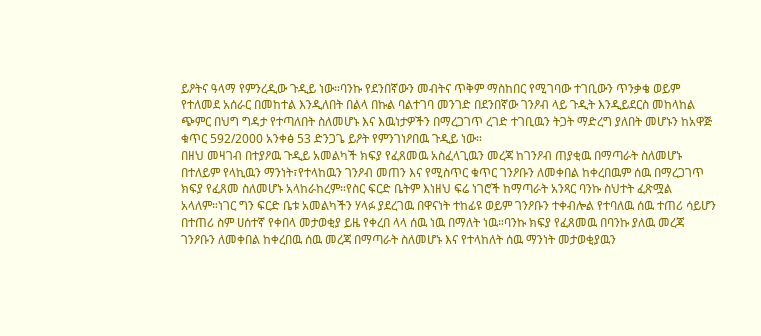ይዖትና ዓላማ የምንረዲው ጉዲይ ነው።ባንኩ የደንበኛውን መብትና ጥቅም ማስከበር የሚገባው ተገቢውን ጥንቃቄ ወይም የተለመደ አሰራር በመከተል እንዲለበት በልላ በኩል ባልተገባ መንገድ በደንበኛው ገንዖብ ላይ ጉዲት እንዲይደርስ መከላከል ጭምር በህግ ግዳታ የተጣለበት ስለመሆኑ እና እዉነታዎችን በማረጋገጥ ረገድ ተገቢዉን ትጋት ማድረግ ያለበት መሆኑን ከአዋጅ ቁጥር 592/2000 አንቀፅ 53 ድንጋጌ ይዖት የምንገነዖበዉ ጉዲይ ነው።
በዘህ መዛገብ በተያዖዉ ጉዲይ አመልካች ክፍያ የፈጸመዉ አስፈላጊዉን መረጃ ከገንዖብ ጠያቂዉ በማጣራት ስለመሆኑ በተለይም የላኪዉን ማንነት፣የተላከዉን ገንዖብ መጠን እና የሚስጥር ቁጥር ገንዖቡን ለመቀበል ከቀረበዉም ሰዉ በማረጋገጥ ክፍያ የፈጸመ ስለመሆኑ አላከራከረም።የስር ፍርድ ቤትም እነዘህ ፍሬ ነገሮች ከማጣራት አንጻር ባንኩ ስህተት ፈጽሟል አላለም።ነገር ግን ፍርድ ቤቱ አመልካችን ሃላፉ ያደረገዉ በዋናነት ተከፊዩ ወይም ገንዖቡን ተቀብሎል የተባለዉ ሰዉ ተጠሪ ሳይሆን በተጠሪ ስም ሀሰተኛ የቀበላ መታወቂያ ይዜ የቀረበ ላላ ሰዉ ነዉ በማለት ነዉ።ባንኩ ክፍያ የፈጸመዉ በባንኩ ያለዉ መረጃ ገንዖቡን ለመቀበል ከቀረበዉ ሰዉ መረጃ በማጣራት ስለመሆኑ እና የተላከለት ሰዉ ማንነት መታወቂያዉን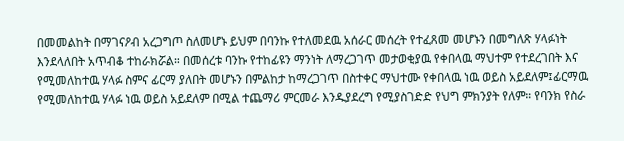በመመልከት በማገናዖብ አረጋግጦ ስለመሆኑ ይህም በባንኩ የተለመደዉ አሰራር መሰረት የተፈጸመ መሆኑን በመግለጽ ሃላፉነት እንደላለበት አጥብቆ ተከራክሯል። በመሰረቱ ባንኩ የተከፊዩን ማንነት ለማረጋገጥ መታወቂያዉ የቀበላዉ ማህተም የተደረገበት እና የሚመለከተዉ ሃላፉ ስምና ፊርማ ያለበት መሆኑን በምልከታ ከማረጋገጥ በስተቀር ማህተሙ የቀበላዉ ነዉ ወይስ አይደለም፤ፊርማዉ የሚመለከተዉ ሃላፉ ነዉ ወይስ አይደለም በሚል ተጨማሪ ምርመራ እንዱያደረግ የሚያስገድድ የህግ ምክንያት የለም። የባንክ የስራ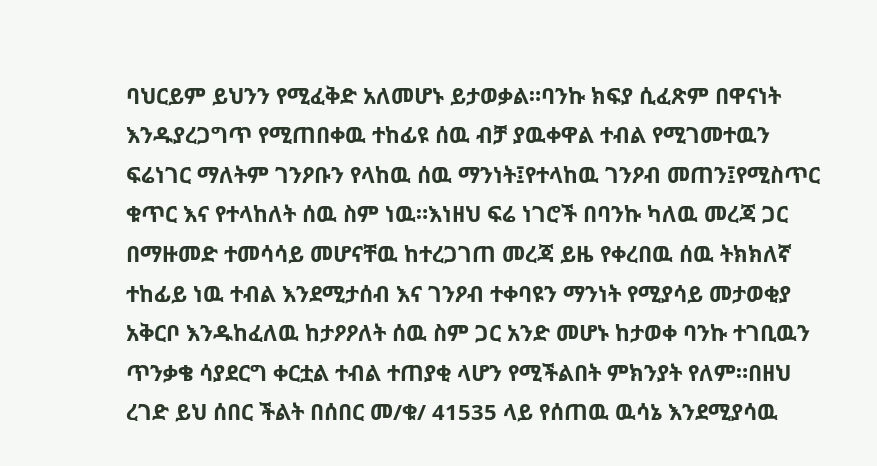ባህርይም ይህንን የሚፈቅድ አለመሆኑ ይታወቃል።ባንኩ ክፍያ ሲፈጽም በዋናነት እንዱያረጋግጥ የሚጠበቀዉ ተከፊዩ ሰዉ ብቻ ያዉቀዋል ተብል የሚገመተዉን ፍሬነገር ማለትም ገንዖቡን የላከዉ ሰዉ ማንነት፤የተላከዉ ገንዖብ መጠን፤የሚስጥር ቁጥር እና የተላከለት ሰዉ ስም ነዉ።እነዘህ ፍሬ ነገሮች በባንኩ ካለዉ መረጃ ጋር በማዙመድ ተመሳሳይ መሆናቸዉ ከተረጋገጠ መረጃ ይዜ የቀረበዉ ሰዉ ትክክለኛ ተከፊይ ነዉ ተብል እንደሚታሰብ እና ገንዖብ ተቀባዩን ማንነት የሚያሳይ መታወቂያ አቅርቦ እንዱከፈለዉ ከታዖዖለት ሰዉ ስም ጋር አንድ መሆኑ ከታወቀ ባንኩ ተገቢዉን ጥንቃቄ ሳያደርግ ቀርቷል ተብል ተጠያቂ ላሆን የሚችልበት ምክንያት የለም።በዘህ ረገድ ይህ ሰበር ችልት በሰበር መ/ቁ/ 41535 ላይ የሰጠዉ ዉሳኔ እንደሚያሳዉ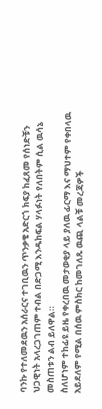ባንኩ የተለመደዉን አሰራርና ተገቢዉን ጥንቃቄ አድርጎ ክፍያ ከፈጸመ የሰነድቹን ህጋዊነት አላረጋገጠም ተብል በድጋሚ እንዱከፍል ሃላፉነት የለበትም ሲል ዉሳኔ መስጠቱን ልብ ይለዋል።
ስለሆነም ተከፊዩ ይዜ የቀረበዉ መታወቂያ ላይ ያለዉ ፊርማ እና ማህተም የቀበላዉ አይደለም የሚል በሰዉ ምስክር ከመገለጹ ዉጪ ላልቹ መረጃዎች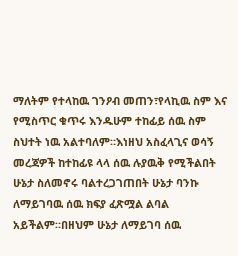ማለትም የተላከዉ ገንዖብ መጠን፣የላኪዉ ስም እና የሚስጥር ቁጥሩ እንዱሁም ተከፊይ ሰዉ ስም ስህተት ነዉ አልተባለም።እነዘህ አስፈላጊና ወሳኝ መረጃዎች ከተከፊዩ ላላ ሰዉ ሉያዉቅ የሚችልበት ሁኔታ ስለመኖሩ ባልተረጋገጠበት ሁኔታ ባንኩ ለማይገባዉ ሰዉ ክፍያ ፈጽሟል ልባል አይችልም።በዘህም ሁኔታ ለማይገባ ሰዉ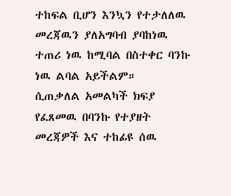ተከፍል ቢሆን እንኳን የተታለለዉ መረጃዉን ያለአግባብ ያባከነዉ ተጠሪ ነዉ ከሚባል በስተቀር ባንኩ ነዉ ልባል አይችልም።
ሲጠቃለል አመልካች ክፍያ የፈጸመዉ በባንኩ የተያዘት መረጃዎች እና ተከፊዩ ሰዉ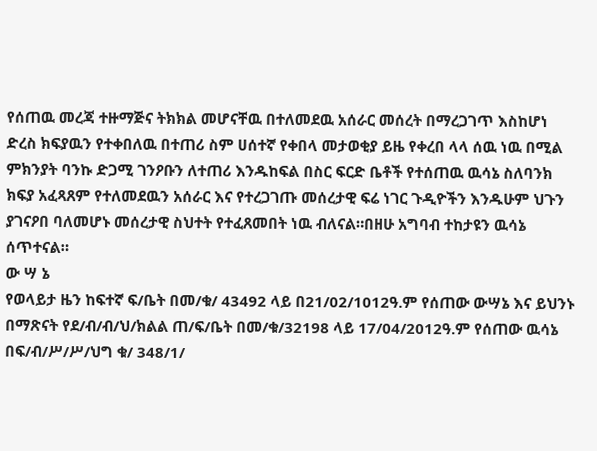የሰጠዉ መረጃ ተዙማጅና ትክክል መሆናቸዉ በተለመደዉ አሰራር መሰረት በማረጋገጥ እስከሆነ ድረስ ክፍያዉን የተቀበለዉ በተጠሪ ስም ሀሰተኛ የቀበላ መታወቂያ ይዜ የቀረበ ላላ ሰዉ ነዉ በሚል ምክንያት ባንኩ ድጋሚ ገንዖቡን ለተጠሪ እንዱከፍል በስር ፍርድ ቤቶች የተሰጠዉ ዉሳኔ ስለባንክ ክፍያ አፈጻጸም የተለመደዉን አሰራር እና የተረጋገጡ መሰረታዊ ፍሬ ነገር ጉዲዮችን እንዱሁም ህጉን ያገናዖበ ባለመሆኑ መሰረታዊ ስህተት የተፈጸመበት ነዉ ብለናል።በዘሁ አግባብ ተከታዩን ዉሳኔ ሰጥተናል።
ው ሣ ኔ
የወላይታ ዜን ከፍተኛ ፍ/ቤት በመ/ቁ/ 43492 ላይ በ21/02/1012ዓ.ም የሰጠው ውሣኔ እና ይህንኑ በማጽናት የደ/ብ/ብ/ህ/ክልል ጠ/ፍ/ቤት በመ/ቁ/32198 ላይ 17/04/2012ዓ.ም የሰጠው ዉሳኔ በፍ/ብ/ሥ/ሥ/ህግ ቁ/ 348/1/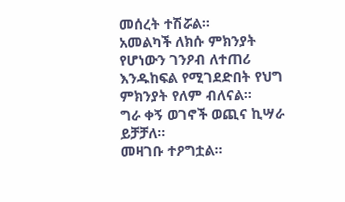መሰረት ተሽሯል።
አመልካች ለክሱ ምክንያት የሆነውን ገንዖብ ለተጠሪ እንዱከፍል የሚገደድበት የህግ ምክንያት የለም ብለናል።
ግራ ቀኝ ወገኖች ወጪና ኪሣራ ይቻቻለ።
መዛገቡ ተዖግቷል።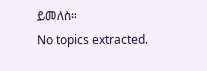ይመለስ።
No topics extracted.